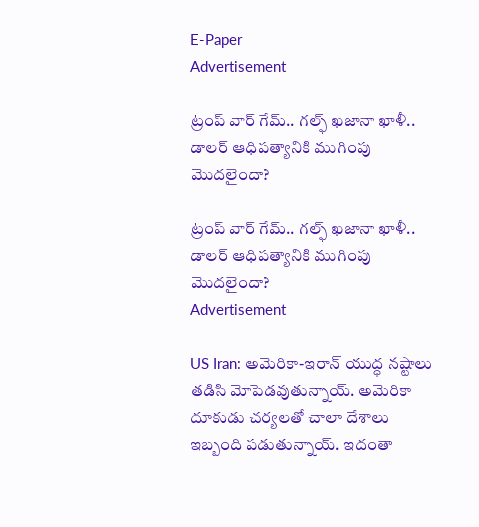E-Paper
Advertisement

ట్రంప్ వార్ గేమ్.. గల్ఫ్ ఖజానా ఖాళీ.. డాలర్ ఆధిపత్యానికి ముగింపు మొదలైందా?

ట్రంప్ వార్ గేమ్.. గల్ఫ్ ఖజానా ఖాళీ.. డాలర్ ఆధిపత్యానికి ముగింపు మొదలైందా?
Advertisement

US Iran: అమెరికా-ఇరాన్ యుద్ధ నష్టాలు తడిసి మోపెడవుతున్నాయ్. అమెరికా దూకుడు చర్యలతో చాలా దేశాలు ఇబ్బంది పడుతున్నాయ్. ఇదంతా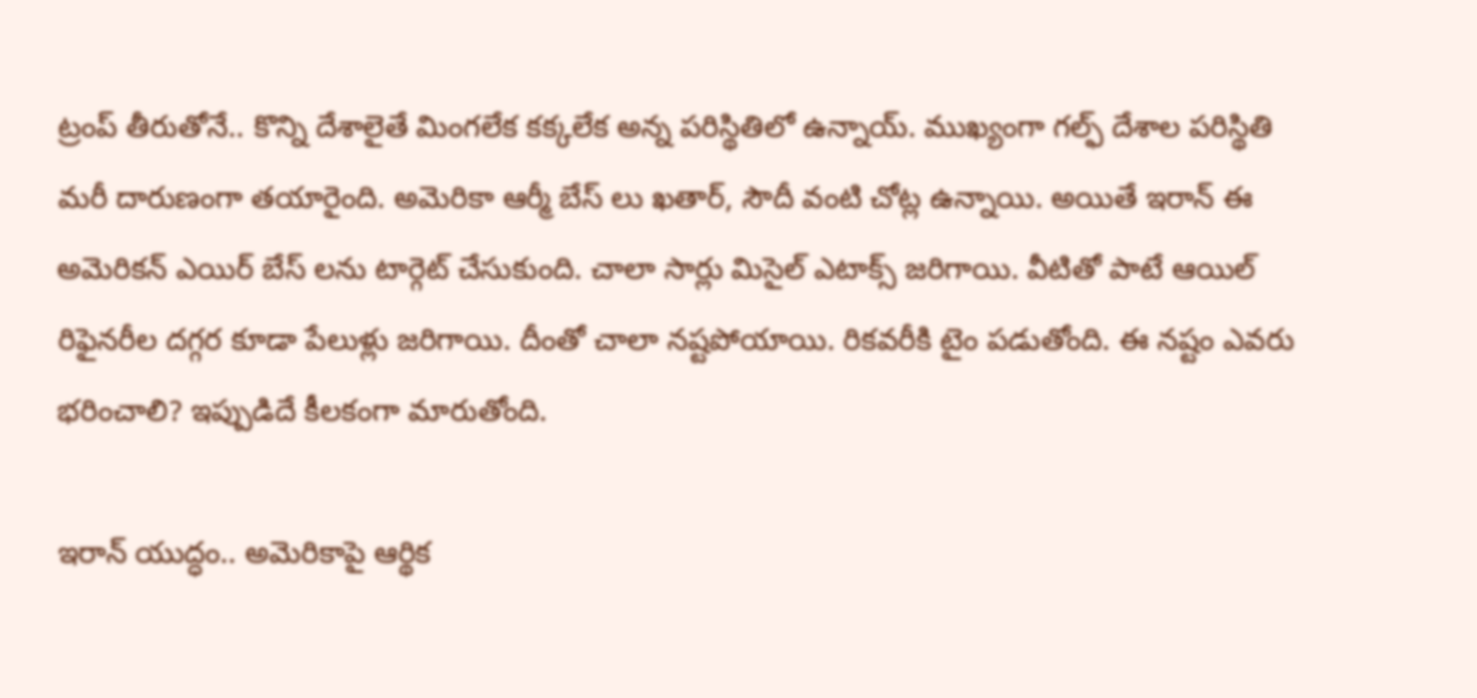ట్రంప్ తీరుతోనే.. కొన్ని దేశాలైతే మింగలేక కక్కలేక అన్న పరిస్థితిలో ఉన్నాయ్. ముఖ్యంగా గల్ఫ్ దేశాల పరిస్థితి మరీ దారుణంగా తయారైంది. అమెరికా ఆర్మీ బేస్ లు ఖతార్, సౌదీ వంటి చోట్ల ఉన్నాయి. అయితే ఇరాన్ ఈ అమెరికన్ ఎయిర్ బేస్ లను టార్గెట్ చేసుకుంది. చాలా సార్లు మిసైల్ ఎటాక్స్ జరిగాయి. వీటితో పాటే ఆయిల్ రిఫైనరీల దగ్గర కూడా పేలుళ్లు జరిగాయి. దీంతో చాలా నష్టపోయాయి. రికవరీకి టైం పడుతోంది. ఈ నష్టం ఎవరు భరించాలి? ఇప్పుడిదే కీలకంగా మారుతోంది.

ఇరాన్ యుద్ధం.. అమెరికాపై ఆర్థిక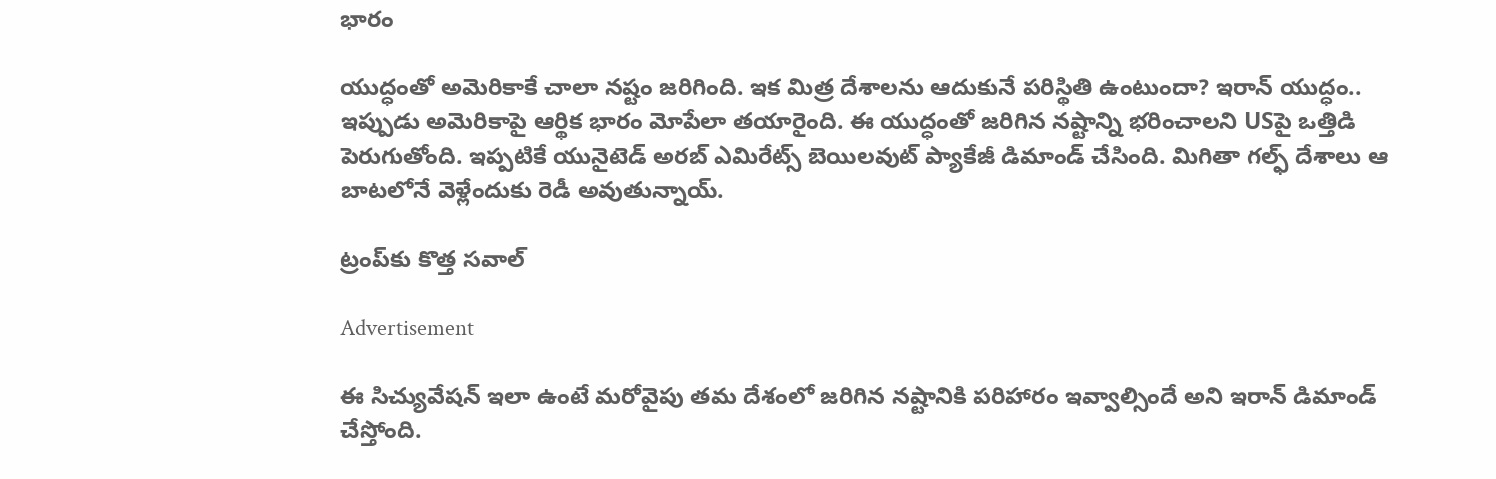భారం

యుద్ధంతో అమెరికాకే చాలా నష్టం జరిగింది. ఇక మిత్ర దేశాలను ఆదుకునే పరిస్థితి ఉంటుందా? ఇరాన్‌ యుద్ధం.. ఇప్పుడు అమెరికాపై ఆర్థిక భారం మోపేలా తయారైంది. ఈ యుద్ధంతో జరిగిన నష్టాన్ని భరించాలని USపై ఒత్తిడి పెరుగుతోంది. ఇప్పటికే యునైటెడ్‌ అరబ్‌ ఎమిరేట్స్‌ బెయిలవుట్‌ ప్యాకేజీ డిమాండ్ చేసింది. మిగితా గల్ఫ్‌ దేశాలు ఆ బాటలోనే వెళ్లేందుకు రెడీ అవుతున్నాయ్.

ట్రంప్‌కు కొత్త సవాల్

Advertisement

ఈ సిచ్యువేషన్ ఇలా ఉంటే మరోవైపు తమ దేశంలో జరిగిన నష్టానికి పరిహారం ఇవ్వాల్సిందే అని ఇరాన్‌ డిమాండ్ చేస్తోంది.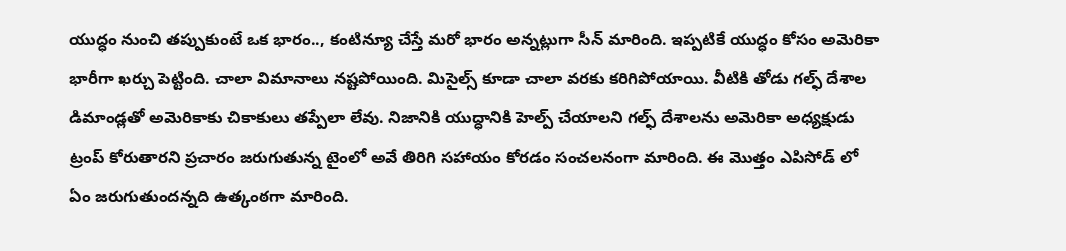యుద్ధం నుంచి తప్పుకుంటే ఒక భారం.., కంటిన్యూ చేస్తే మరో భారం అన్నట్లుగా సీన్ మారింది. ఇప్పటికే యుద్ధం కోసం అమెరికా భారీగా ఖర్చు పెట్టింది. చాలా విమానాలు నష్టపోయింది. మిసైల్స్ కూడా చాలా వరకు కరిగిపోయాయి. వీటికి తోడు గల్ఫ్ దేశాల డిమాండ్లతో అమెరికాకు చికాకులు తప్పేలా లేవు. నిజానికి యుద్ధానికి హెల్ప్ చేయాలని గల్ఫ్‌ దేశాలను అమెరికా అధ్యక్షుడు ట్రంప్‌ కోరుతారని ప్రచారం జరుగుతున్న టైంలో అవే తిరిగి సహాయం కోరడం సంచలనంగా మారింది. ఈ మొత్తం ఎపిసోడ్ లో ఏం జరుగుతుందన్నది ఉత్కంఠగా మారింది.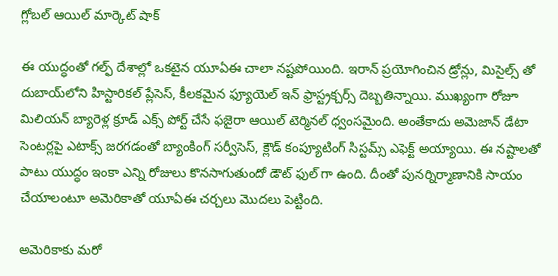గ్లోబల్ ఆయిల్ మార్కెట్ షాక్

ఈ యుద్ధంతో గల్ఫ్‌ దేశాల్లో ఒకటైన యూఏఈ చాలా నష్టపోయింది. ఇరాన్‌ ప్రయోగించిన డ్రోన్లు, మిసైల్స్ తో దుబాయ్‌లోని హిస్టారికల్ ప్లేసెస్, కీలకమైన ఫ్యూయెల్ ఇన్ ఫ్రాస్ట్రక్చర్స్ దెబ్బతిన్నాయి. ముఖ్యంగా రోజూ మిలియన్‌ బ్యారెళ్ల క్రూడ్ ఎక్స్ పోర్ట్ చేసే ఫజైరా ఆయిల్‌ టెర్మినల్‌ ధ్వంసమైంది. అంతేకాదు అమెజాన్‌ డేటా సెంటర్లపై ఎటాక్స్ జరగడంతో బ్యాంకింగ్‌ సర్వీసెస్, క్లౌడ్‌ కంప్యూటింగ్‌ సిస్టమ్స్ ఎఫెక్ట్ అయ్యాయి. ఈ నష్టాలతో పాటు యుద్ధం ఇంకా ఎన్ని రోజులు కొనసాగుతుందో డౌట్ ఫుల్ గా ఉంది. దీంతో పునర్నిర్మాణానికి సాయం చేయాలంటూ అమెరికాతో యూఏఈ చర్చలు మొదలు పెట్టింది.

అమెరికాకు మరో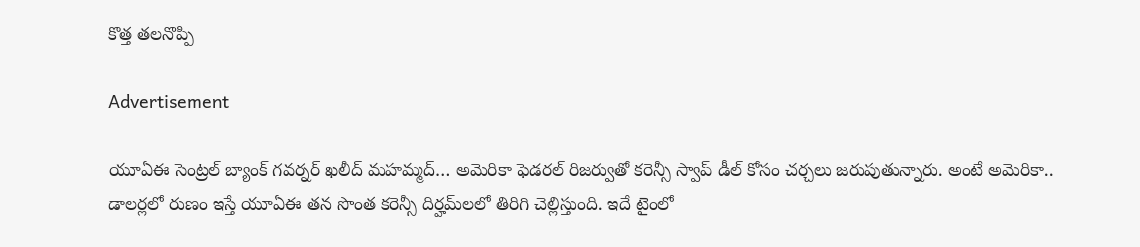కొత్త తలనొప్పి

Advertisement

యూఏఈ సెంట్రల్‌ బ్యాంక్‌ గవర్నర్‌ ఖలీద్‌ మహమ్మద్‌… అమెరికా ఫెడరల్‌ రిజర్వుతో కరెన్సీ స్వాప్‌ డీల్ కోసం చర్చలు జరుపుతున్నారు. అంటే అమెరికా.. డాలర్లలో రుణం ఇస్తే యూఏఈ తన సొంత కరెన్సీ దిర్హమ్‌లలో తిరిగి చెల్లిస్తుంది. ఇదే టైంలో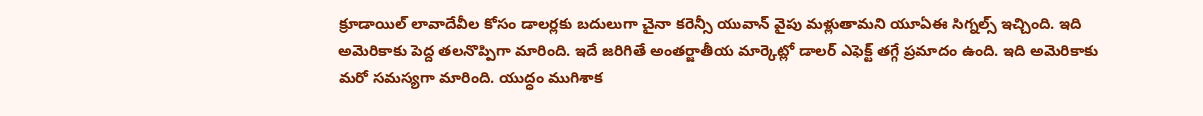క్రూడాయిల్ లావాదేవీల కోసం డాలర్లకు బదులుగా చైనా కరెన్సీ యువాన్‌ వైపు మళ్లుతామని యూఏఈ సిగ్నల్స్ ఇచ్చింది. ఇది అమెరికాకు పెద్ద తలనొప్పిగా మారింది. ఇదే జరిగితే అంతర్జాతీయ మార్కెట్లో డాలర్‌ ఎఫెక్ట్ తగ్గే ప్రమాదం ఉంది. ఇది అమెరికాకు మరో సమస్యగా మారింది. యుద్ధం ముగిశాక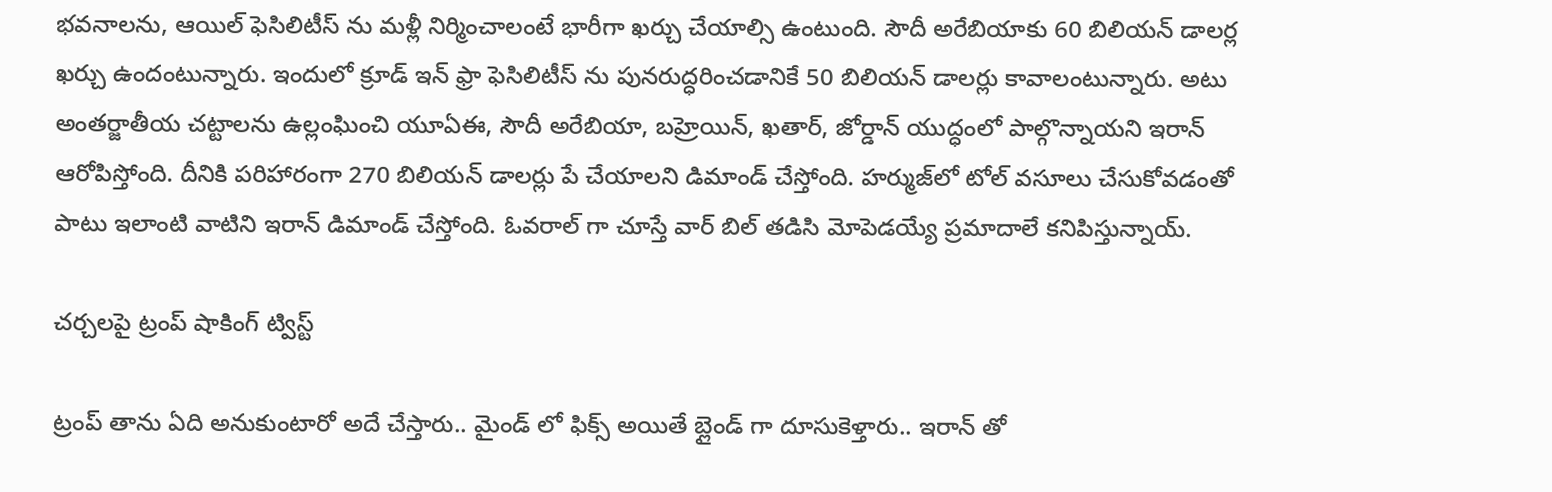భవనాలను, ఆయిల్ ఫెసిలిటీస్ ను మళ్లీ నిర్మించాలంటే భారీగా ఖర్చు చేయాల్సి ఉంటుంది. సౌదీ అరేబియాకు 60 బిలియన్‌ డాలర్ల ఖర్చు ఉందంటున్నారు. ఇందులో క్రూడ్ ఇన్ ఫ్రా ఫెసిలిటీస్ ను పునరుద్ధరించడానికే 50 బిలియన్‌ డాలర్లు కావాలంటున్నారు. అటు అంతర్జాతీయ చట్టాలను ఉల్లంఘించి యూఏఈ, సౌదీ అరేబియా, బహ్రెయిన్, ఖతార్, జోర్డాన్‌ యుద్ధంలో పాల్గొన్నాయని ఇరాన్‌ ఆరోపిస్తోంది. దీనికి పరిహారంగా 270 బిలియన్‌ డాలర్లు పే చేయాలని డిమాండ్ చేస్తోంది. హర్ముజ్‌లో టోల్ వసూలు చేసుకోవడంతో పాటు ఇలాంటి వాటిని ఇరాన్ డిమాండ్ చేస్తోంది. ఓవరాల్ గా చూస్తే వార్ బిల్ తడిసి మోపెడయ్యే ప్రమాదాలే కనిపిస్తున్నాయ్.

చర్చలపై ట్రంప్ షాకింగ్ ట్విస్ట్

ట్రంప్ తాను ఏది అనుకుంటారో అదే చేస్తారు.. మైండ్ లో ఫిక్స్ అయితే బ్లైండ్ గా దూసుకెళ్తారు.. ఇరాన్ తో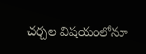చర్చల విషయంలోనూ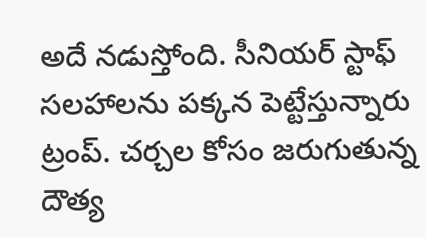అదే నడుస్తోంది. సీనియర్ స్టాఫ్ సలహాలను పక్కన పెట్టేస్తున్నారు ట్రంప్. చర్చల కోసం జరుగుతున్న దౌత్య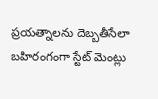ప్రయత్నాలను దెబ్బతీసేలా బహిరంగంగా స్టేట్ మెంట్లు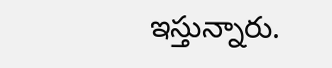ఇస్తున్నారు.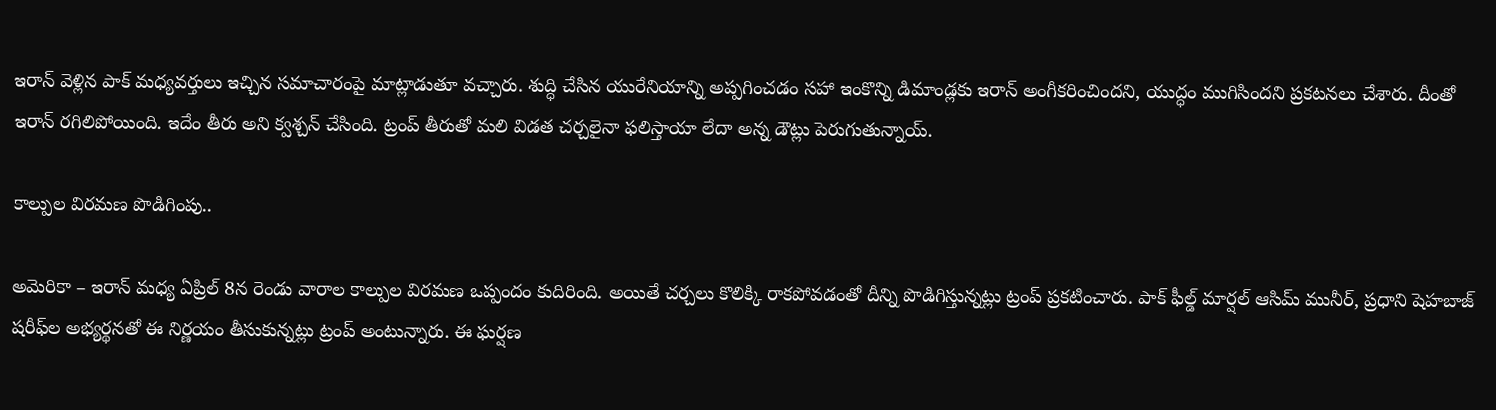ఇరాన్‌ వెళ్లిన పాక్‌ మధ్యవర్తులు ఇచ్చిన సమాచారంపై మాట్లాడుతూ వచ్చారు. శుద్ధి చేసిన యురేనియాన్ని అప్పగించడం సహా ఇంకొన్ని డిమాండ్లకు ఇరాన్ అంగీకరించిందని, యుద్ధం ముగిసిందని ప్రకటనలు చేశారు. దీంతో ఇరాన్ రగిలిపోయింది. ఇదేం తీరు అని క్వశ్చన్ చేసింది. ట్రంప్ తీరుతో మలి విడత చర్చలైనా ఫలిస్తాయా లేదా అన్న డౌట్లు పెరుగుతున్నాయ్.

కాల్పుల విరమణ పొడిగింపు..

అమెరికా – ఇరాన్‌ మధ్య ఏప్రిల్ 8న రెండు వారాల కాల్పుల విరమణ ఒప్పందం కుదిరింది. అయితే చర్చలు కొలిక్కి రాకపోవడంతో దీన్ని పొడిగిస్తున్నట్లు ట్రంప్‌ ప్రకటించారు. పాక్‌ ఫీల్డ్‌ మార్షల్‌ ఆసిమ్‌ మునీర్‌, ప్రధాని షెహబాజ్‌ షరీఫ్‌ల అభ్యర్థనతో ఈ నిర్ణయం తీసుకున్నట్లు ట్రంప్ అంటున్నారు. ఈ ఘర్షణ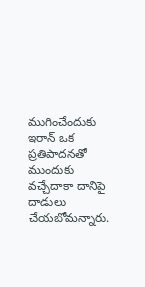ముగించేందుకు ఇరాన్‌ ఒక ప్రతిపాదనతో ముందుకు వచ్చేదాకా దానిపై దాడులు చేయబోమన్నారు.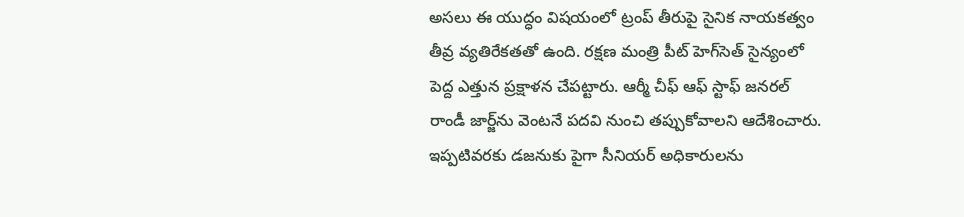అసలు ఈ యుద్ధం విషయంలో ట్రంప్ తీరుపై సైనిక నాయకత్వం తీవ్ర వ్యతిరేకతతో ఉంది. రక్షణ మంత్రి పీట్ హెగ్‌సెత్ సైన్యంలో పెద్ద ఎత్తున ప్రక్షాళన చేపట్టారు. ఆర్మీ చీఫ్ ఆఫ్ స్టాఫ్ జనరల్ రాండీ జార్జ్‌ను వెంటనే పదవి నుంచి తప్పుకోవాలని ఆదేశించారు. ఇప్పటివరకు డజనుకు పైగా సీనియర్ అధికారులను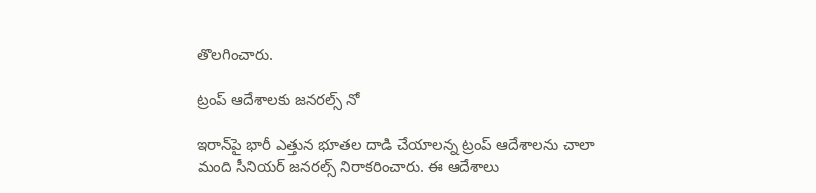తొలగించారు.

ట్రంప్ ఆదేశాలకు జనరల్స్ నో

ఇరాన్‌పై భారీ ఎత్తున భూతల దాడి చేయాలన్న ట్రంప్ ఆదేశాలను చాలా మంది సీనియర్ జనరల్స్ నిరాకరించారు. ఈ ఆదేశాలు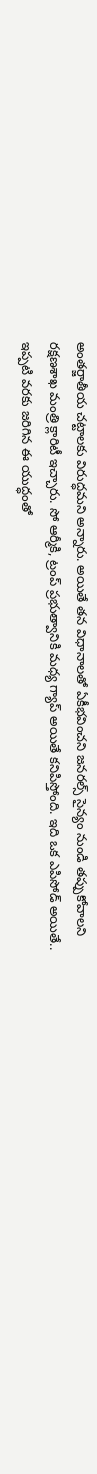అంతర్జాతీయ చట్టాలకు విరుద్ధమని అన్నారు. అయితే తన విధానాలతో ఏకీభవించని జనరల్స్ సైన్యం నుండి తప్పుకోవాలని రక్షణశాఖ మంత్రి క్లారిటీ ఇచ్చారు. సో ఆర్మీకి, ట్రంప్ ప్రభుత్వానికి మధ్య గ్యాప్ అయితే కనిపిస్తోంది. ఇది ఒక ఎపిసోడ్ అయితే.. ఇప్పటి వరకు జరిగిన ఈ యుద్ధంతో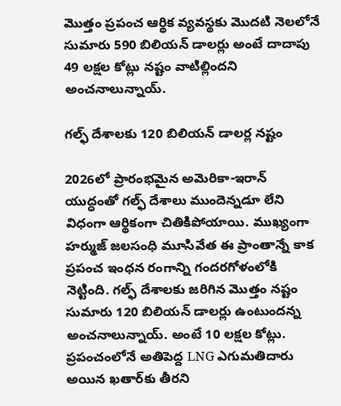మొత్తం ప్రపంచ ఆర్థిక వ్యవస్థకు మొదటి నెలలోనే సుమారు 590 బిలియన్ డాలర్లు అంటే దాదాపు 49 లక్షల కోట్లు నష్టం వాటిల్లిందని అంచనాలున్నాయ్.

గల్ఫ్ దేశాలకు 120 బిలియన్ డాలర్ల నష్టం

2026లో ప్రారంభమైన అమెరికా-ఇరాన్ యుద్ధంతో గల్ఫ్ దేశాలు ముందెన్నడూ లేని విధంగా ఆర్థికంగా చితికిపోయాయి. ముఖ్యంగా హర్ముజ్ జలసంధి మూసివేత ఈ ప్రాంతాన్నే కాక ప్రపంచ ఇంధన రంగాన్ని గందరగోళంలోకి నెట్టింది. గల్ఫ్ దేశాలకు జరిగిన మొత్తం నష్టం సుమారు 120 బిలియన్ డాలర్లు ఉంటుందన్న అంచనాలున్నాయ్. అంటే 10 లక్షల కోట్లు. ప్రపంచంలోనే అతిపెద్ద LNG ఎగుమతిదారు అయిన ఖతార్‌కు తీరని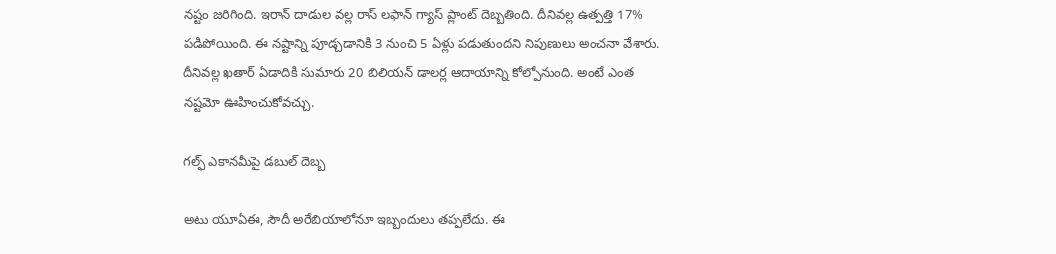నష్టం జరిగింది. ఇరాన్ దాడుల వల్ల రాస్ లఫాన్ గ్యాస్ ప్లాంట్ దెబ్బతింది. దీనివల్ల ఉత్పత్తి 17% పడిపోయింది. ఈ నష్టాన్ని పూడ్చడానికి 3 నుంచి 5 ఏళ్లు పడుతుందని నిపుణులు అంచనా వేశారు. దీనివల్ల ఖతార్ ఏడాదికి సుమారు 20 బిలియన్ డాలర్ల ఆదాయాన్ని కోల్పోనుంది. అంటే ఎంత నష్టమో ఊహించుకోవచ్చు.

గల్ఫ్ ఎకానమీపై డబుల్ దెబ్బ

అటు యూఏఈ, సౌదీ అరేబియాలోనూ ఇబ్బందులు తప్పలేదు. ఈ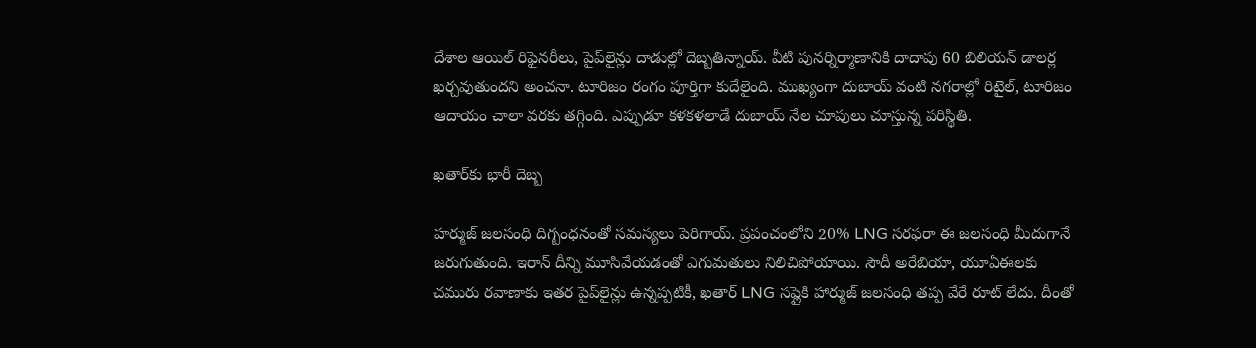దేశాల ఆయిల్ రిఫైనరీలు, పైప్‌లైన్లు దాడుల్లో దెబ్బతిన్నాయ్. వీటి పునర్నిర్మాణానికి దాదాపు 60 బిలియన్ డాలర్ల ఖర్చవుతుందని అంచనా. టూరిజం రంగం పూర్తిగా కుదేలైంది. ముఖ్యంగా దుబాయ్ వంటి నగరాల్లో రిటైల్, టూరిజం ఆదాయం చాలా వరకు తగ్గింది. ఎప్పుడూ కళకళలాడే దుబాయ్ నేల చూపులు చూస్తున్న పరిస్థితి.

ఖతార్‌కు భారీ దెబ్బ

హర్ముజ్ జలసంధి దిగ్బంధనంతో సమస్యలు పెరిగాయ్. ప్రపంచంలోని 20% LNG సరఫరా ఈ జలసంధి మీదుగానే జరుగుతుంది. ఇరాన్ దీన్ని మూసివేయడంతో ఎగుమతులు నిలిచిపోయాయి. సౌదీ అరేబియా, యూఏఈలకు చమురు రవాణాకు ఇతర పైప్‌లైన్లు ఉన్నప్పటికీ, ఖతార్ LNG సప్లైకి హార్ముజ్ జలసంధి తప్ప వేరే రూట్ లేదు. దీంతో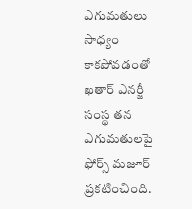ఎగుమతులు సాధ్యం కాకపోవడంతో ఖతార్ ఎనర్జీ సంస్థ తన ఎగుమతులపై ఫోర్స్ మజూర్ ప్రకటించింది.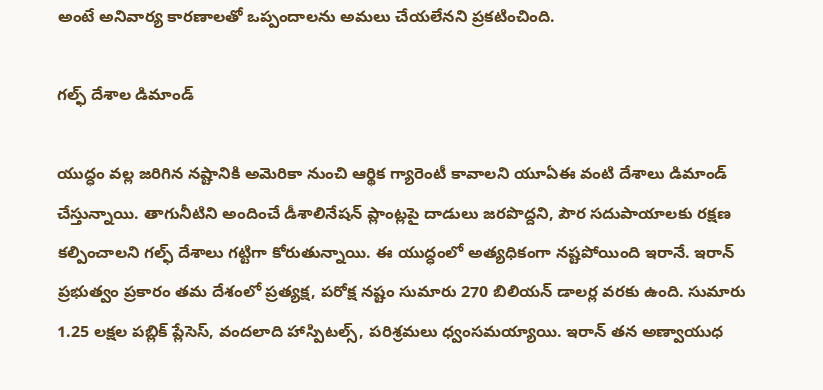అంటే అనివార్య కారణాలతో ఒప్పందాలను అమలు చేయలేనని ప్రకటించింది.

గల్ఫ్ దేశాల డిమాండ్

యుద్ధం వల్ల జరిగిన నష్టానికి అమెరికా నుంచి ఆర్థిక గ్యారెంటీ కావాలని యూఏఈ వంటి దేశాలు డిమాండ్ చేస్తున్నాయి. తాగునీటిని అందించే డీశాలినేషన్ ప్లాంట్లపై దాడులు జరపొద్దని, పౌర సదుపాయాలకు రక్షణ కల్పించాలని గల్ఫ్ దేశాలు గట్టిగా కోరుతున్నాయి. ఈ యుద్ధంలో అత్యధికంగా నష్టపోయింది ఇరానే. ఇరాన్ ప్రభుత్వం ప్రకారం తమ దేశంలో ప్రత్యక్ష, పరోక్ష నష్టం సుమారు 270 బిలియన్ డాలర్ల వరకు ఉంది. సుమారు 1.25 లక్షల పబ్లిక్ ప్లేసెస్, వందలాది హాస్పిటల్స్, పరిశ్రమలు ధ్వంసమయ్యాయి. ఇరాన్ తన అణ్వాయుధ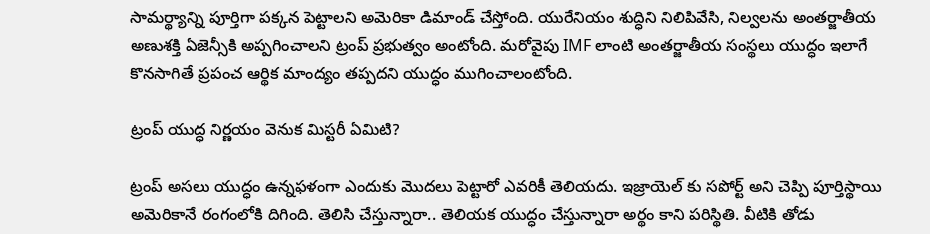సామర్థ్యాన్ని పూర్తిగా పక్కన పెట్టాలని అమెరికా డిమాండ్ చేస్తోంది. యురేనియం శుద్ధిని నిలిపివేసి, నిల్వలను అంతర్జాతీయ అణుశక్తి ఏజెన్సీకి అప్పగించాలని ట్రంప్ ప్రభుత్వం అంటోంది. మరోవైపు IMF లాంటి అంతర్జాతీయ సంస్థలు యుద్ధం ఇలాగే కొనసాగితే ప్రపంచ ఆర్థిక మాంద్యం తప్పదని యుద్ధం ముగించాలంటోంది.

ట్రంప్ యుద్ధ నిర్ణయం వెనుక మిస్టరీ ఏమిటి?

ట్రంప్ అసలు యుద్ధం ఉన్నఫళంగా ఎందుకు మొదలు పెట్టారో ఎవరికీ తెలియదు. ఇజ్రాయెల్ కు సపోర్ట్ అని చెప్పి పూర్తిస్థాయి అమెరికానే రంగంలోకి దిగింది. తెలిసి చేస్తున్నారా.. తెలియక యుద్ధం చేస్తున్నారా అర్థం కాని పరిస్థితి. వీటికి తోడు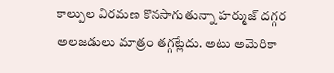కాల్పుల విరమణ కొనసాగుతున్నా హర్ముజ్ దగ్గర అలజడులు మాత్రం తగ్గట్లేదు. అటు అమెరికా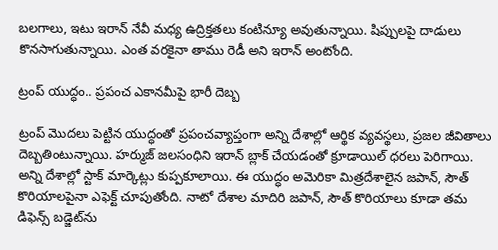బలగాలు, ఇటు ఇరాన్ నేవీ మధ్య ఉద్రిక్తతలు కంటిన్యూ అవుతున్నాయి. షిప్పులపై దాడులు కొనసాగుతున్నాయి. ఎంత వరకైనా తాము రెడీ అని ఇరాన్ అంటోంది.

ట్రంప్ యుద్ధం.. ప్రపంచ ఎకానమీపై భారీ దెబ్బ

ట్రంప్‌ మొదలు పెట్టిన యుద్ధంతో ప్రపంచవ్యాప్తంగా అన్ని దేశాల్లో ఆర్థిక వ్యవస్థలు, ప్రజల జీవితాలు దెబ్బతింటున్నాయి. హర్ముజ్‌ జలసంధిని ఇరాన్‌ బ్లాక్ చేయడంతో క్రూడాయిల్ ధరలు పెరిగాయి. అన్ని దేశాల్లో స్టాక్‌ మార్కెట్లు కుప్పకూలాయి. ఈ యుద్ధం అమెరికా మిత్రదేశాలైన జపాన్, సౌత్ కొరియాలపైనా ఎఫెక్ట్ చూపుతోంది. నాటో దేశాల మాదిరి జపాన్, సౌత్ కొరియాలు కూడా తమ డిఫెన్స్ బడ్జెట్‌ను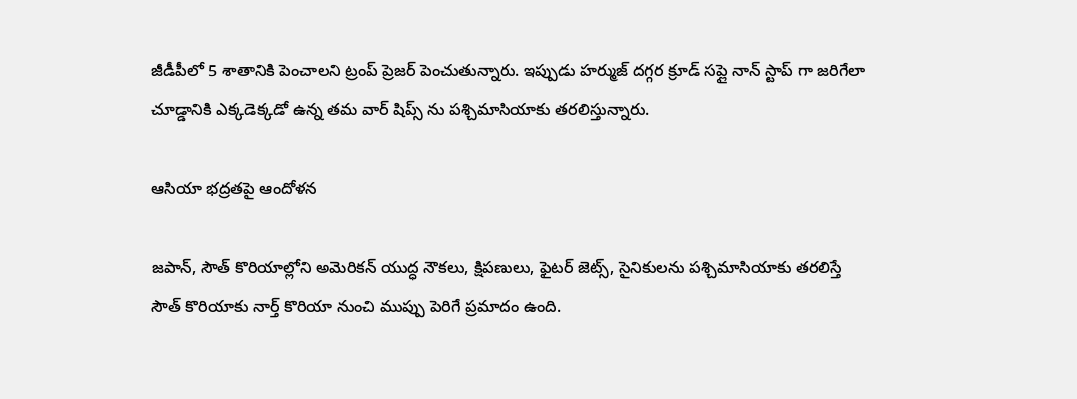జీడీపీలో 5 శాతానికి పెంచాలని ట్రంప్‌ ప్రెజర్ పెంచుతున్నారు. ఇప్పుడు హర్ముజ్‌ దగ్గర క్రూడ్ సప్లై నాన్ స్టాప్ గా జరిగేలా చూడ్డానికి ఎక్కడెక్కడో ఉన్న తమ వార్ షిప్స్ ను పశ్చిమాసియాకు తరలిస్తున్నారు.

ఆసియా భద్రతపై ఆందోళన

జపాన్, సౌత్ కొరియాల్లోని అమెరికన్‌ యుద్ధ నౌకలు, క్షిపణులు, ఫైటర్ జెట్స్, సైనికులను పశ్చిమాసియాకు తరలిస్తే సౌత్ కొరియాకు నార్త్ కొరియా నుంచి ముప్పు పెరిగే ప్రమాదం ఉంది.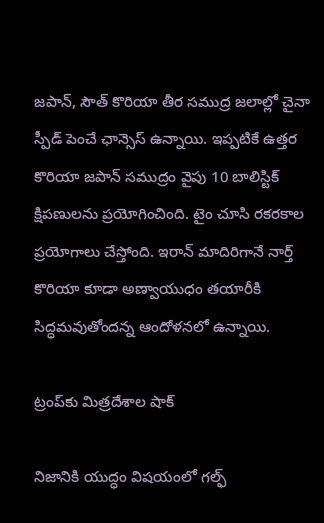జపాన్, సౌత్ కొరియా తీర సముద్ర జలాల్లో చైనా స్పీడ్ పెంచే ఛాన్సెస్ ఉన్నాయి. ఇప్పటికే ఉత్తర కొరియా జపాన్‌ సముద్రం వైపు 10 బాలిస్టిక్‌ క్షిపణులను ప్రయోగించింది. టైం చూసి రకరకాల ప్రయోగాలు చేస్తోంది. ఇరాన్‌ మాదిరిగానే నార్త్ కొరియా కూడా అణ్వాయుధం తయారీకి సిద్ధమవుతోందన్న ఆందోళనలో ఉన్నాయి.

ట్రంప్‌కు మిత్రదేశాల షాక్

నిజానికి యుద్ధం విషయంలో గల్ఫ్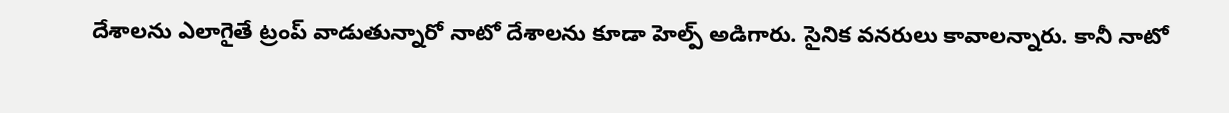దేశాలను ఎలాగైతే ట్రంప్ వాడుతున్నారో నాటో దేశాలను కూడా హెల్ప్ అడిగారు. సైనిక వనరులు కావాలన్నారు. కానీ నాటో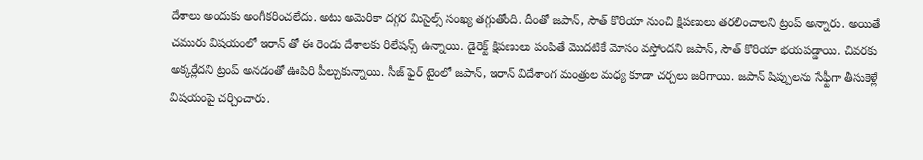దేశాలు అందుకు అంగీకరించలేదు. అటు అమెరికా దగ్గర మిసైల్స్ సంఖ్య తగ్గుతోంది. దీంతో జపాన్, సౌత్ కొరియా నుంచి క్షిపణులు తరలించాలని ట్రంప్ అన్నారు. అయితే చమురు విషయంలో ఇరాన్ తో ఈ రెండు దేశాలకు రిలేషన్స్ ఉన్నాయి. డైరెక్ట్ క్షిపణులు పంపితే మొదటికే మోసం వస్తోందని జపాన్, సౌత్ కొరియా భయపడ్డాయి. చివరకు అక్కర్లేదని ట్రంప్ అనడంతో ఊపిరి పీల్చుకున్నాయి. సీజ్ ఫైర్ టైంలో జపాన్, ఇరాన్‌ విదేశాంగ మంత్రుల మధ్య కూడా చర్చలు జరిగాయి. జపాన్ షిప్పులను సేఫ్టీగా తీసుకెళ్లే విషయంపై చర్చించారు.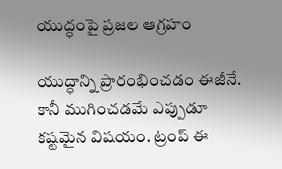యుద్ధంపై ప్రజల ఆగ్రహం

యుద్ధాన్ని ప్రారంభించడం ఈజీనే. కానీ ముగించడమే ఎప్పుడూ కష్టమైన విషయం. ట్రంప్‌ ఈ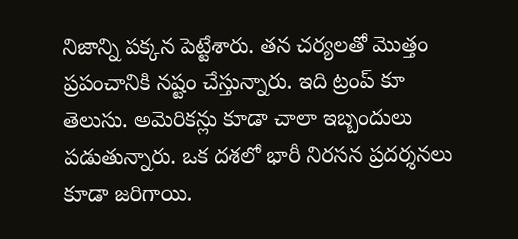నిజాన్ని పక్కన పెట్టేశారు. తన చర్యలతో మొత్తం ప్రపంచానికి నష్టం చేస్తున్నారు. ఇది ట్రంప్ కూ తెలుసు. అమెరికన్లు కూడా చాలా ఇబ్బందులు పడుతున్నారు. ఒక దశలో భారీ నిరసన ప్రదర్శనలు కూడా జరిగాయి.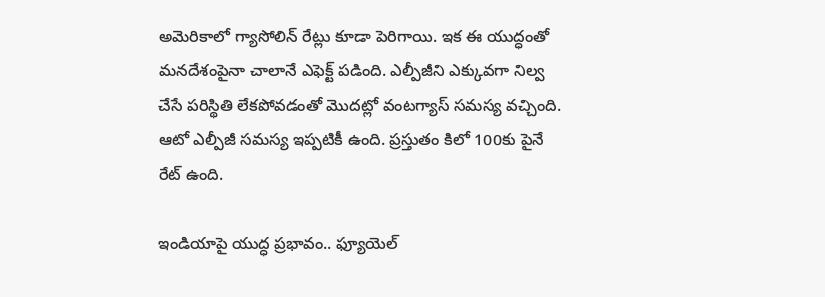అమెరికాలో గ్యాసోలిన్ రేట్లు కూడా పెరిగాయి. ఇక ఈ యుద్ధంతో మనదేశంపైనా చాలానే ఎఫెక్ట్ పడింది. ఎల్పీజీని ఎక్కువగా నిల్వ చేసే పరిస్థితి లేకపోవడంతో మొదట్లో వంటగ్యాస్ సమస్య వచ్చింది. ఆటో ఎల్పీజీ సమస్య ఇప్పటికీ ఉంది. ప్రస్తుతం కిలో 100కు పైనే రేట్ ఉంది.

ఇండియాపై యుద్ధ ప్రభావం.. ఫ్యూయెల్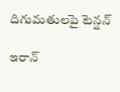దిగుమతులపై టెన్షన్

ఇరాన్‌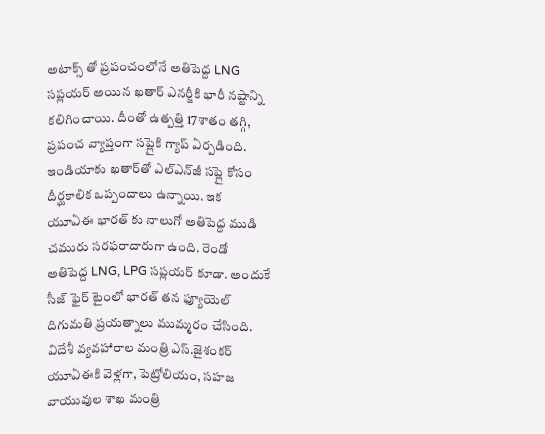అటాక్స్ తో ప్రపంచంలోనే అతిపెద్ద LNG సప్లయర్ అయిన ఖతార్‌ ఎనర్జీకి భారీ నష్టాన్ని కలిగించాయి. దీంతో ఉత్పత్తి 17శాతం తగ్గి, ప్రపంచ వ్యాప్తంగా సప్లైకి గ్యాప్ ఏర్పడింది. ఇండియాకు ఖతార్‌తో ఎల్‌ఎన్‌జీ సప్లై కోసం దీర్ఘకాలిక ఒప్పందాలు ఉన్నాయి. ఇక యూఏఈ భారత్ కు నాలుగో అతిపెద్ద ముడి చమురు సరఫరాదారుగా ఉంది. రెండో అతిపెద్ద LNG, LPG సప్లయర్ కూడా. అందుకే సీజ్ ఫైర్ టైంలో భారత్ తన ఫ్యూయెల్ దిగుమతి ప్రయత్నాలు ముమ్మరం చేసింది. విదేశీ వ్యవహారాల మంత్రి ఎస్‌.జైశంకర్‌ యూఏఈకి వెళ్లగా, పెట్రోలియం, సహజ వాయువుల శాఖ మంత్రి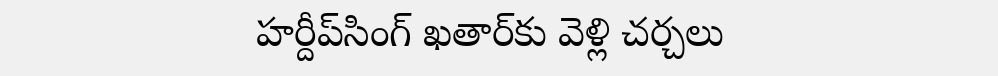హర్దీప్‌సింగ్‌ ఖతార్‌కు వెళ్లి చర్చలు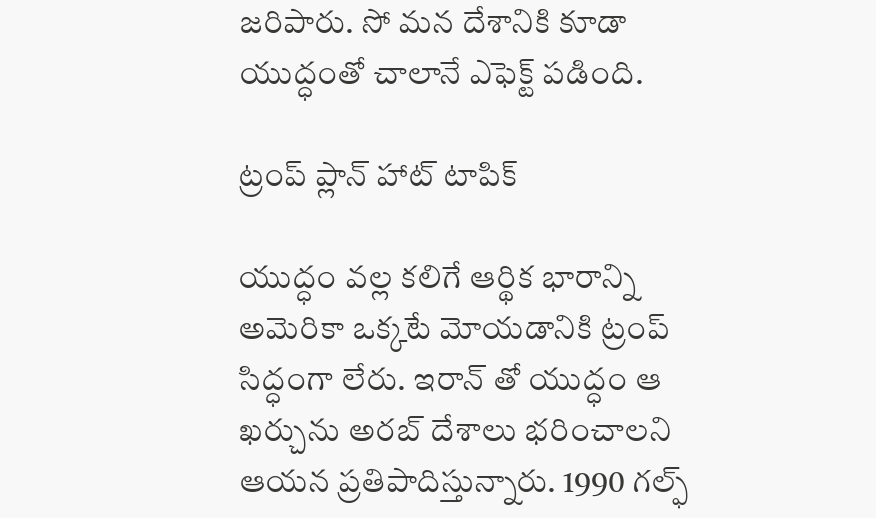జరిపారు. సో మన దేశానికి కూడా యుద్ధంతో చాలానే ఎఫెక్ట్ పడింది.

ట్రంప్ ప్లాన్ హాట్ టాపిక్

యుద్ధం వల్ల కలిగే ఆర్థిక భారాన్ని అమెరికా ఒక్కటే మోయడానికి ట్రంప్ సిద్ధంగా లేరు. ఇరాన్ తో యుద్ధం ఆ ఖర్చును అరబ్ దేశాలు భరించాలని ఆయన ప్రతిపాదిస్తున్నారు. 1990 గల్ఫ్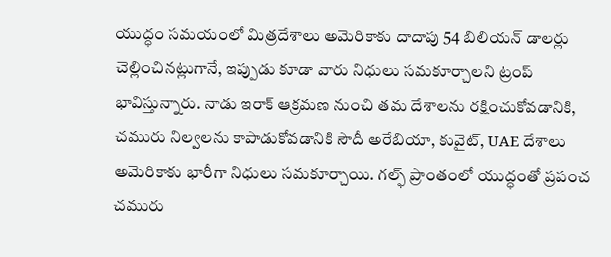యుద్ధం సమయంలో మిత్రదేశాలు అమెరికాకు దాదాపు 54 బిలియన్ డాలర్లు చెల్లించినట్లుగానే, ఇప్పుడు కూడా వారు నిధులు సమకూర్చాలని ట్రంప్ భావిస్తున్నారు. నాడు ఇరాక్ ఆక్రమణ నుంచి తమ దేశాలను రక్షించుకోవడానికి, చమురు నిల్వలను కాపాడుకోవడానికి సౌదీ అరేబియా, కువైట్, UAE దేశాలు అమెరికాకు భారీగా నిధులు సమకూర్చాయి. గల్ఫ్ ప్రాంతంలో యుద్ధంతో ప్రపంచ చమురు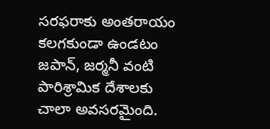సరఫరాకు అంతరాయం కలగకుండా ఉండటం జపాన్, జర్మనీ వంటి పారిశ్రామిక దేశాలకు చాలా అవసరమైంది.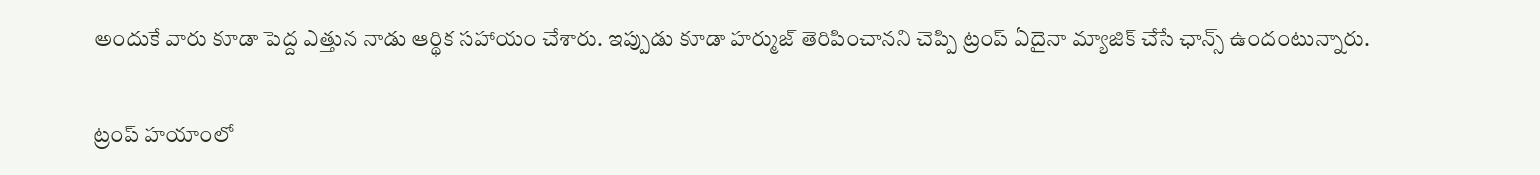అందుకే వారు కూడా పెద్ద ఎత్తున నాడు ఆర్థిక సహాయం చేశారు. ఇప్పుడు కూడా హర్ముజ్ తెరిపించానని చెప్పి ట్రంప్ ఏదైనా మ్యాజిక్ చేసే ఛాన్స్ ఉందంటున్నారు.

ట్రంప్ హయాంలో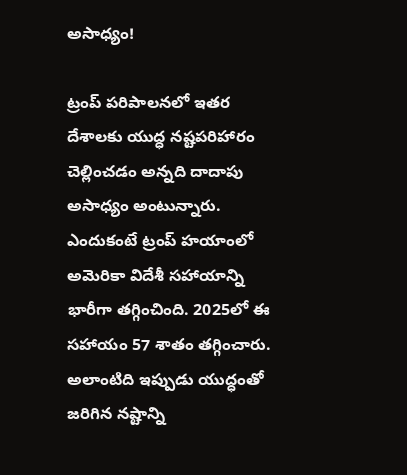అసాధ్యం!

ట్రంప్ పరిపాలనలో ఇతర దేశాలకు యుద్ధ నష్టపరిహారం చెల్లించడం అన్నది దాదాపు అసాధ్యం అంటున్నారు. ఎందుకంటే ట్రంప్ హయాంలో అమెరికా విదేశీ సహాయాన్ని భారీగా తగ్గించింది. 2025లో ఈ సహాయం 57 శాతం తగ్గించారు. అలాంటిది ఇప్పుడు యుద్ధంతో జరిగిన నష్టాన్ని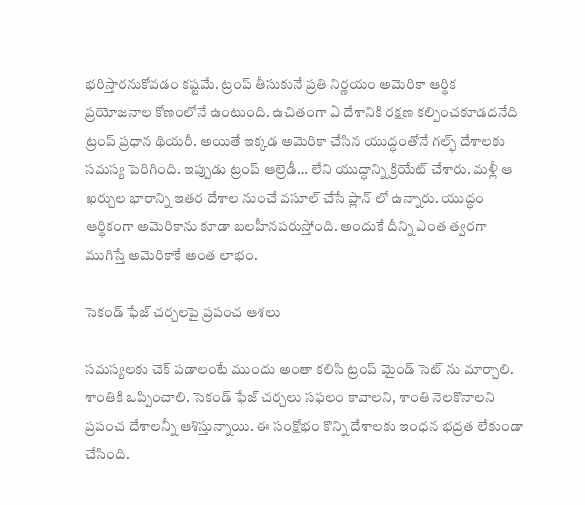భరిస్తారనుకోవడం కష్టమే. ట్రంప్ తీసుకునే ప్రతి నిర్ణయం అమెరికా ఆర్థిక ప్రయోజనాల కోణంలోనే ఉంటుంది. ఉచితంగా ఏ దేశానికి రక్షణ కల్పించకూడదనేది ట్రంప్ ప్రధాన థియరీ. అయితే ఇక్కడ అమెరికా చేసిన యుద్ధంతోనే గల్ఫ్ దేశాలకు సమస్య పెరిగింది. ఇప్పుడు ట్రంప్ ఆల్రెడీ… లేని యుద్ధాన్ని క్రియేట్ చేశారు. మళ్లీ ఆ ఖర్చుల భారాన్ని ఇతర దేశాల నుంచే వసూల్ చేసే ప్లాన్ లో ఉన్నారు. యుద్ధం ఆర్థికంగా అమెరికాను కూడా బలహీనపరుస్తోంది. అందుకే దీన్ని ఎంత త్వరగా ముగిస్తే అమెరికాకే అంత లాభం.

సెకండ్ ఫేజ్ చర్చలపై ప్రపంచ ఆశలు

సమస్యలకు చెక్ పడాలంటే ముందు అంతా కలిసి ట్రంప్ మైండ్ సెట్ ను మార్చాలి. శాంతికి ఒప్పించాలి. సెకండ్ ఫేజ్ చర్చలు సఫలం కావాలని, శాంతి నెలకొనాలని ప్రపంచ దేశాలన్నీ ఆశిస్తున్నాయి. ఈ సంక్షోభం కొన్ని దేశాలకు ఇంధన భద్రత లేకుండా చేసింది.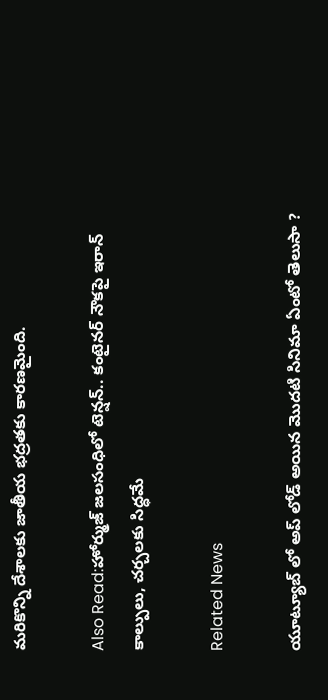మరికొన్ని దేశాలకు జాతీయ భద్రతకు కారణమైంది.

Also Read:హోర్ముజ్ జలసంధిలో టెన్షన్.. కంటైనర్ నౌకపై ఇరాన్ కాల్పులు, చర్చలకు సిద్ధమే

Related News

యూట్యూబ్ లో అప్ లోడ్ అయిన మొదటి సినిమా ఏంటో తెలుసా ?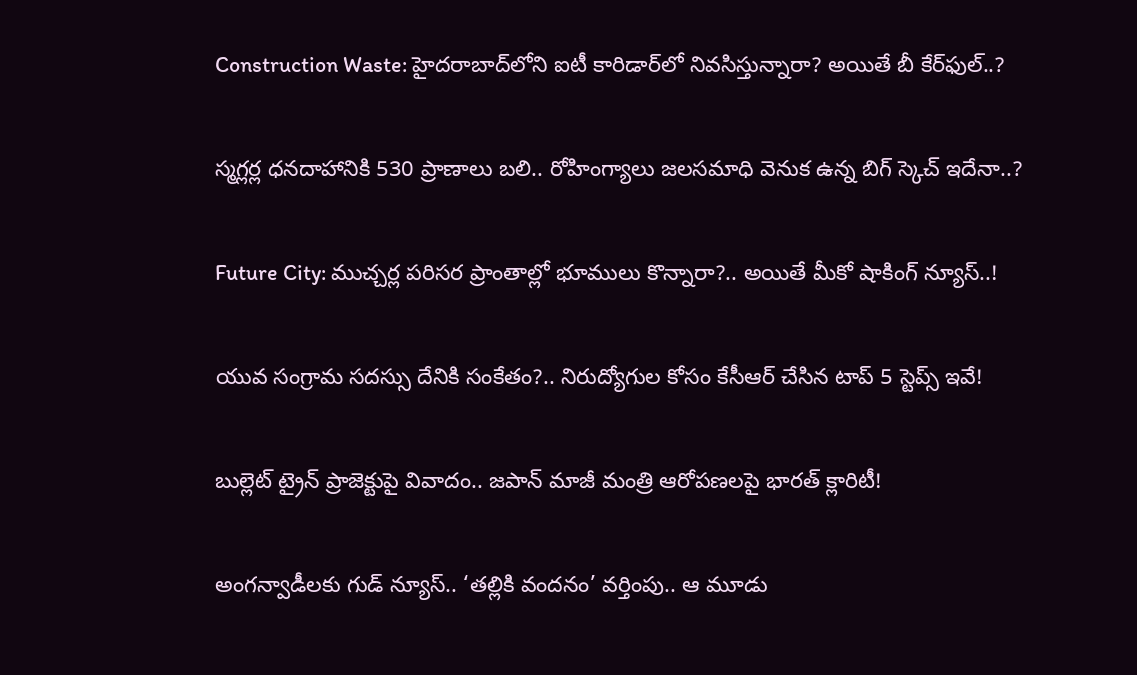Construction Waste: హైదరాబాద్‌లోని ఐటీ కారిడార్‌లో నివసిస్తున్నారా? అయితే బీ కేర్‌ఫుల్..?

స్మగ్లర్ల ధనదాహానికి 530 ప్రాణాలు బలి.. రోహింగ్యాలు జలసమాధి వెనుక ఉన్న బిగ్ స్కెచ్ ఇదేనా..?

Future City: ముచ్చర్ల పరిసర ప్రాంతాల్లో భూములు కొన్నారా?.. అయితే మీకో షాకింగ్ న్యూస్..!

యువ సంగ్రామ సదస్సు దేనికి సంకేతం?.. నిరుద్యోగుల కోసం కేసీఆర్ చేసిన టాప్ 5 స్టెప్స్ ఇవే!

బుల్లెట్ ట్రైన్ ప్రాజెక్టుపై వివాదం.. జపాన్ మాజీ మంత్రి ఆరోపణలపై భారత్ క్లారిటీ!

అంగన్వాడీలకు గుడ్ న్యూస్.. ‘తల్లికి వందనం’ వర్తింపు.. ఆ మూడు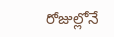రోజుల్లోనే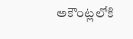అకౌంట్లలోకి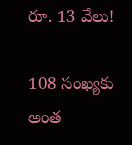రూ. 13 వేలు!

108 సంఖ్యకు అంత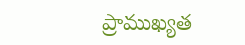ప్రాముఖ్యత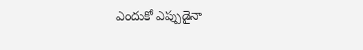ఎందుకో ఎప్పుడైనా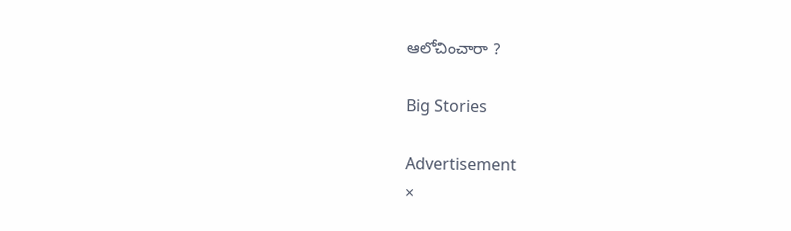ఆలోచించారా ?

Big Stories

Advertisement
×